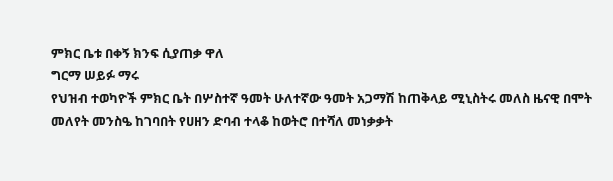ምክር ቤቱ በቀኝ ክንፍ ሲያጠቃ ዋለ
ግርማ ሠይፉ ማሩ
የህዝብ ተወካዮች ምክር ቤት በሦስተኛ ዓመት ሁለተኛው ዓመት አጋማሽ ከጠቅላይ ሚኒስትሩ መለስ ዜናዊ በሞት መለየት መንስዔ ከገባበት የሀዘን ድባብ ተላቆ ከወትሮ በተሻለ መነቃቃት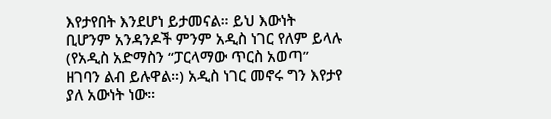እየታየበት እንደሆነ ይታመናል። ይህ እውነት ቢሆንም አንዳንዶች ምንም አዲስ ነገር የለም ይላሉ (የአዲስ አድማስን “ፓርላማው ጥርስ አወጣ” ዘገባን ልብ ይሉዋል።) አዲስ ነገር መኖሩ ግን እየታየ ያለ አውነት ነው።